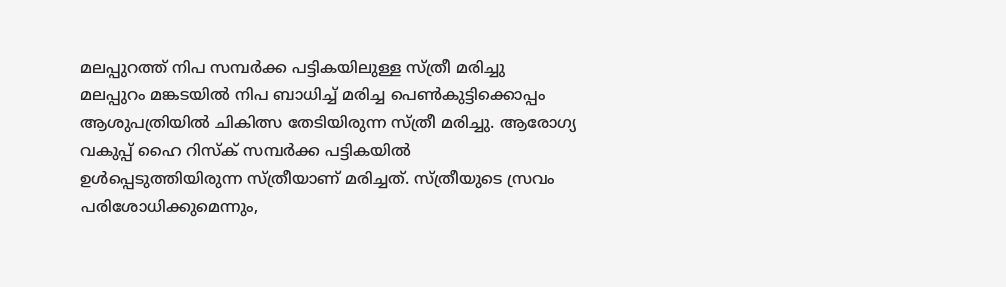മലപ്പുറത്ത് നിപ സമ്പർക്ക പട്ടികയിലുള്ള സ്ത്രീ മരിച്ചു
മലപ്പുറം മങ്കടയിൽ നിപ ബാധിച്ച് മരിച്ച പെൺകുട്ടിക്കൊപ്പം ആശുപത്രിയിൽ ചികിത്സ തേടിയിരുന്ന സ്ത്രീ മരിച്ചു. ആരോഗ്യ വകുപ്പ് ഹൈ റിസ്ക് സമ്പർക്ക പട്ടികയിൽ ഉൾപ്പെടുത്തിയിരുന്ന സ്ത്രീയാണ് മരിച്ചത്. സ്ത്രീയുടെ സ്രവം പരിശോധിക്കുമെന്നും,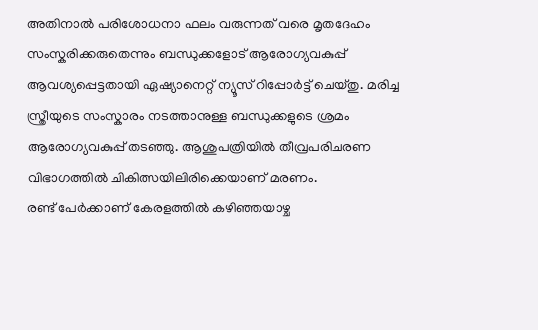അതിനാൽ പരിശോധനാ ഫലം വരുന്നത് വരെ മൃതദേഹം സംസ്കരിക്കരുതെന്നും ബന്ധുക്കളോട് ആരോഗ്യവകുപ്പ് ആവശ്യപ്പെട്ടതായി ഏഷ്യാനെറ്റ് ന്യൂസ് റിപ്പോർട്ട് ചെയ്തു. മരിച്ച സ്ത്രീയുടെ സംസ്കാരം നടത്താനുള്ള ബന്ധുക്കളുടെ ശ്രമം ആരോഗ്യവകുപ്പ് തടഞ്ഞു. ആശുപത്രിയിൽ തീവ്രപരിചരണ വിഭാഗത്തിൽ ചികിത്സയിലിരിക്കെയാണ് മരണം.
രണ്ട് പേർക്കാണ് കേരളത്തിൽ കഴിഞ്ഞയാഴ്ച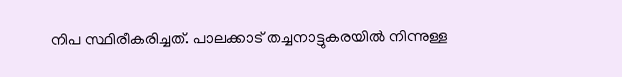നിപ സ്ഥിരീകരിച്ചത്. പാലക്കാട് തച്ചനാട്ടുകരയിൽ നിന്നുള്ള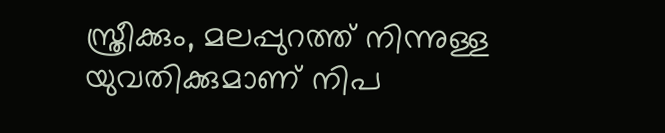സ്ത്രീക്കും, മലപ്പുറത്ത് നിന്നുള്ള യുവതിക്കുമാണ് നിപ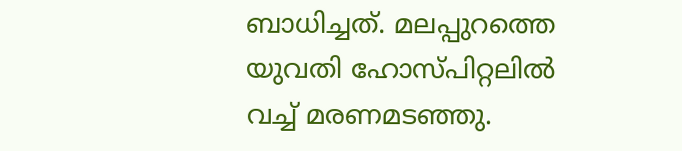ബാധിച്ചത്. മലപ്പുറത്തെ യുവതി ഹോസ്പിറ്റലിൽ വച്ച് മരണമടഞ്ഞു.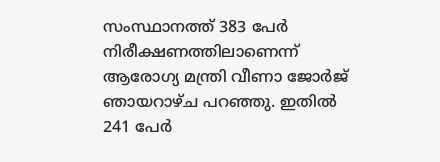സംസ്ഥാനത്ത് 383 പേർ നിരീക്ഷണത്തിലാണെന്ന് ആരോഗ്യ മന്ത്രി വീണാ ജോർജ് ഞായറാഴ്ച പറഞ്ഞു. ഇതിൽ 241 പേർ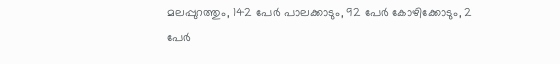മലപ്പുറത്തും, 142 പേർ പാലക്കാടും, 92 പേർ കോഴിക്കോടും, 2 പേർ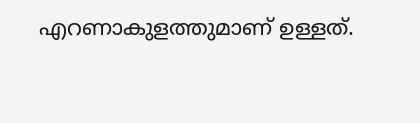എറണാകുളത്തുമാണ് ഉള്ളത്.